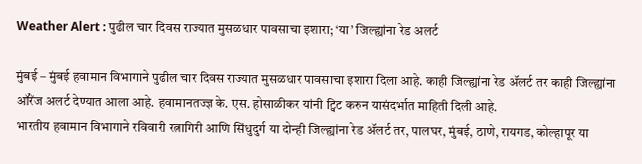Weather Alert : पुढील चार दिवस राज्यात मुसळधार पावसाचा इशारा; ‘या’ जिल्ह्यांना रेड अलर्ट

मुंबई – मुंबई हवामान विभागाने पुढील चार दिवस राज्यात मुसळधार पावसाचा इशारा दिला आहे. काही जिल्ह्यांना रेड ॲलर्ट तर काही जिल्ह्यांना ऑरेंज अलर्ट देण्यात आला आहे. हवामानतज्ज्ञ के. एस. होसाळीकर यांनी ट्विट करुन यासंदर्भात माहिती दिली आहे.
भारतीय हवामान विभागाने रविवारी रत्नागिरी आणि सिंधुदुर्ग या दोन्ही जिल्ह्यांना रेड ॲलर्ट तर, पालघर, मुंबई, ठाणे, रायगड, कोल्हापूर या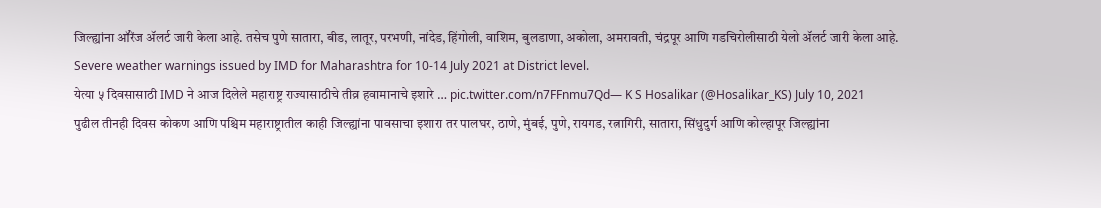जिल्ह्यांना ऑरेंज ॲलर्ट जारी केला आहे. तसेच पुणे सातारा, बीड, लातूर, परभणी, नांदेड, हिंगोली, वाशिम, बुलडाणा, अकोला, अमरावती, चंद्रपूर आणि गडचिरोलीसाठी येलो ॲलर्ट जारी केला आहे.
Severe weather warnings issued by IMD for Maharashtra for 10-14 July 2021 at District level.
येत्या ५ दिवसासाठी IMD ने आज दिलेले महाराष्ट्र राज्यासाठीचे तीव्र हवामानाचे इशारे … pic.twitter.com/n7FFnmu7Qd— K S Hosalikar (@Hosalikar_KS) July 10, 2021
पुढील तीनही दिवस कोकण आणि पश्चिम महाराष्ट्रातील काही जिल्ह्यांना पावसाचा इशारा तर पालघर, ठाणे, मुंबई, पुणे, रायगड, रत्नागिरी, सातारा, सिंधुदुर्ग आणि कोल्हापूर जिल्ह्यांना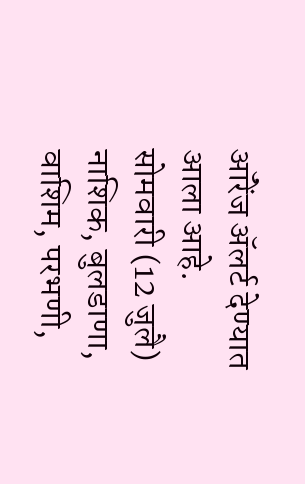ऑरेंज ॲलर्ट देण्यात आला आहे.
सोमवारी (12 जुलै) नाशिक, बुलडाणा, वाशिम, परभणी,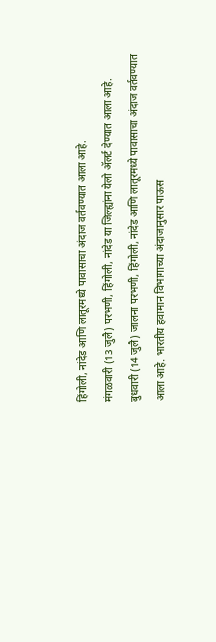हिंगोली, नांदेड आणि लातूरमध्ये पावासाचा अंदाज वर्तवण्यात आला आहे.
मंगळवारी (13 जुलै) परभणी, हिंगोली, नांदेड या जिल्ह्यांना येलो ॲलर्ट देण्यात आला आहे.
बुधवारी (14 जुलै) जालना परभणी, हिंगोली, नांदेड आणि लातूरमध्ये पावासाचा अंदाज वर्तवण्यात आला आहे. भारतीय हवामान विभागाच्या अंदाजानुसार पाऊस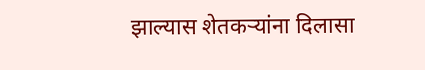झाल्यास शेतकऱ्यांना दिलासा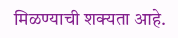मिळण्याची शक्यता आहे.